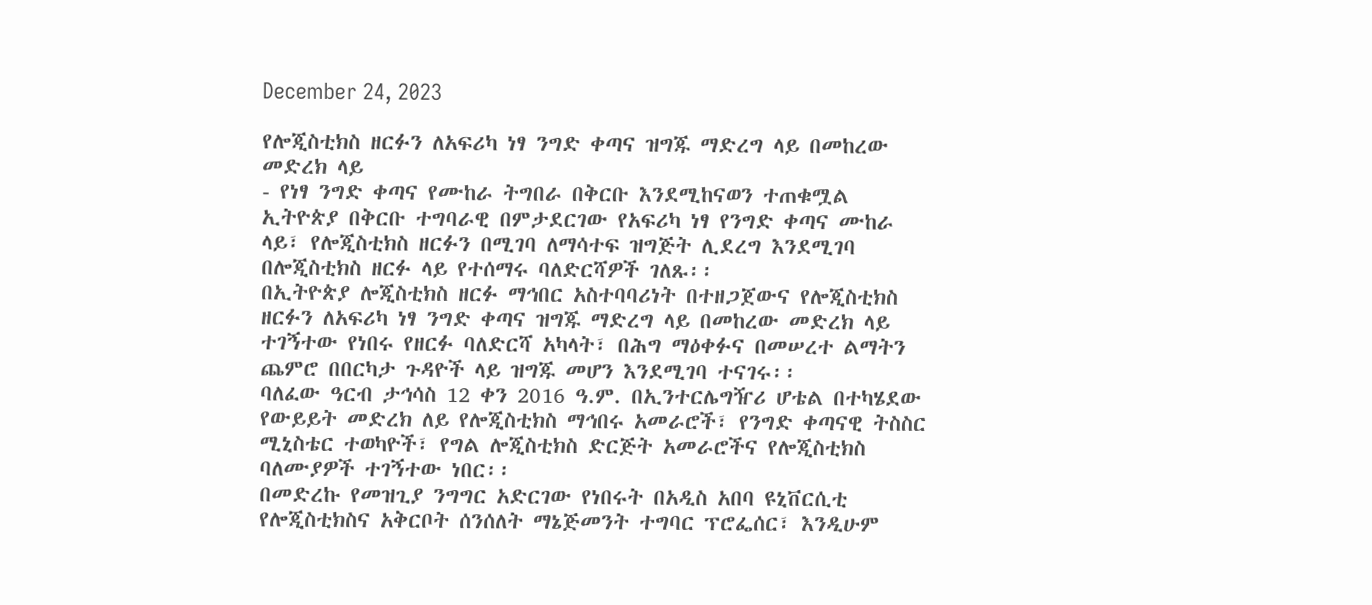December 24, 2023

የሎጂስቲክስ ዘርፉን ለአፍሪካ ነፃ ንግድ ቀጣና ዝግጁ ማድረግ ላይ በመከረው መድረክ ላይ
- የነፃ ንግድ ቀጣና የሙከራ ትግበራ በቅርቡ እንደሚከናወን ተጠቁሟል
ኢትዮጵያ በቅርቡ ተግባራዊ በምታደርገው የአፍሪካ ነፃ የንግድ ቀጣና ሙከራ ላይ፣ የሎጂስቲክስ ዘርፉን በሚገባ ለማሳተፍ ዝግጅት ሊደረግ እንደሚገባ በሎጂስቲክስ ዘርፉ ላይ የተሰማሩ ባለድርሻዎች ገለጹ፡፡
በኢትዮጵያ ሎጂስቲክስ ዘርፉ ማኅበር አስተባባሪነት በተዘጋጀውና የሎጂስቲክስ ዘርፉን ለአፍሪካ ነፃ ንግድ ቀጣና ዝግጁ ማድረግ ላይ በመከረው መድረክ ላይ ተገኝተው የነበሩ የዘርፉ ባለድርሻ አካላት፣ በሕግ ማዕቀፉና በመሠረተ ልማትን ጨምሮ በበርካታ ጉዳዮች ላይ ዝግጁ መሆን እንደሚገባ ተናገሩ፡፡
ባለፈው ዓርብ ታኅሳስ 12 ቀን 2016 ዓ.ም. በኢንተርሌግዥሪ ሆቴል በተካሄደው የውይይት መድረክ ለይ የሎጂስቲክስ ማኅበሩ አመራሮች፣ የንግድ ቀጣናዊ ትስስር ሚኒስቴር ተወካዮች፣ የግል ሎጂስቲክስ ድርጅት አመራሮችና የሎጂስቲክስ ባለሙያዎች ተገኝተው ነበር፡፡
በመድረኩ የመዝጊያ ንግግር አድርገው የነበሩት በአዲስ አበባ ዩኒቨርሲቲ የሎጂስቲክስና አቅርቦት ሰንሰለት ማኔጅመንት ተግባር ፕሮፌሰር፣ እንዲሁም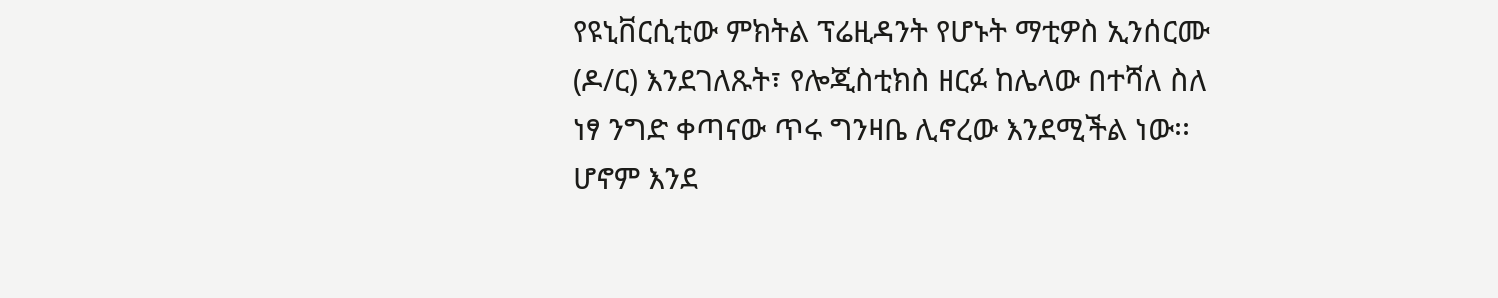የዩኒቨርሲቲው ምክትል ፕሬዚዳንት የሆኑት ማቲዎስ ኢንሰርሙ (ዶ/ር) እንደገለጹት፣ የሎጂስቲክስ ዘርፉ ከሌላው በተሻለ ስለ ነፃ ንግድ ቀጣናው ጥሩ ግንዛቤ ሊኖረው እንደሚችል ነው፡፡
ሆኖም እንደ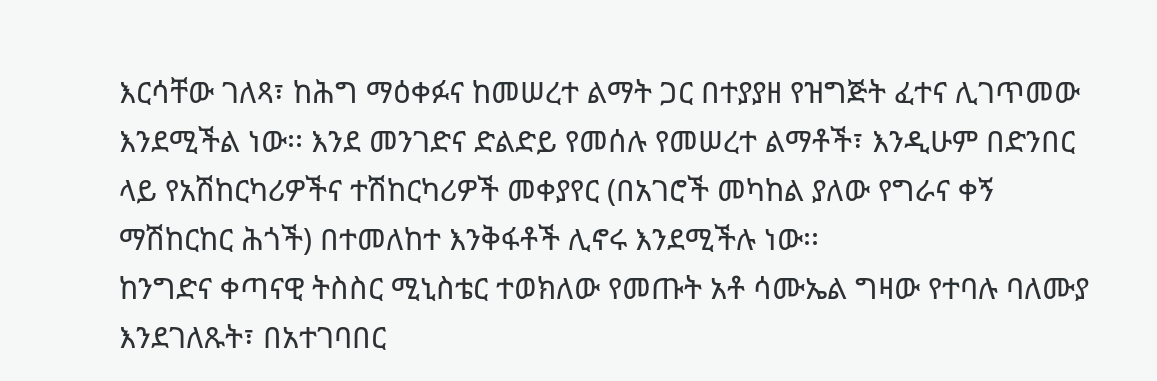እርሳቸው ገለጻ፣ ከሕግ ማዕቀፉና ከመሠረተ ልማት ጋር በተያያዘ የዝግጅት ፈተና ሊገጥመው እንደሚችል ነው፡፡ እንደ መንገድና ድልድይ የመሰሉ የመሠረተ ልማቶች፣ እንዲሁም በድንበር ላይ የአሽከርካሪዎችና ተሽከርካሪዎች መቀያየር (በአገሮች መካከል ያለው የግራና ቀኝ ማሽከርከር ሕጎች) በተመለከተ እንቅፋቶች ሊኖሩ እንደሚችሉ ነው፡፡
ከንግድና ቀጣናዊ ትስስር ሚኒስቴር ተወክለው የመጡት አቶ ሳሙኤል ግዛው የተባሉ ባለሙያ እንደገለጹት፣ በአተገባበር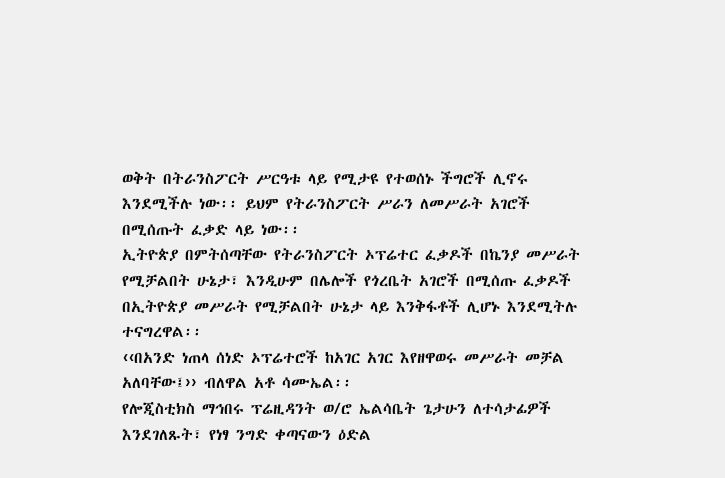ወቅት በትራንስፖርት ሥርዓቱ ላይ የሚታዩ የተወሰኑ ችግሮች ሊኖሩ እንደሚችሉ ነው፡፡ ይህም የትራንስፖርት ሥራን ለመሥራት አገሮች በሚሰጡት ፈቃድ ላይ ነው፡፡
ኢትዮጵያ በምትሰጣቸው የትራንስፖርት ኦፕሬተር ፈቃዶች በኬንያ መሥራት የሚቻልበት ሁኔታ፣ እንዲሁም በሌሎች የጎረቤት አገሮች በሚሰጡ ፈቃዶች በኢትዮጵያ መሥራት የሚቻልበት ሁኔታ ላይ እንቅፋቶች ሊሆኑ እንደሚትሉ ተናግረዋል፡፡
‹‹በአንድ ነጠላ ሰነድ ኦፕሬተሮች ከአገር አገር እየዘዋወሩ መሥራት መቻል አለባቸው፤›› ብለዋል አቶ ሳሙኤል፡፡
የሎጂስቲክስ ማኅበሩ ፕሬዚዳንት ወ/ሮ ኤልሳቤት ጌታሁን ለተሳታፊዎች እንደገለጹት፣ የነፃ ንግድ ቀጣናውን ዕድል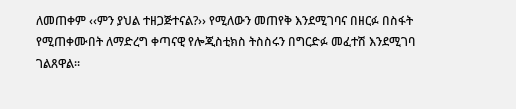ለመጠቀም ‹‹ምን ያህል ተዘጋጅተናል?›› የሚለውን መጠየቅ እንደሚገባና በዘርፉ በስፋት የሚጠቀሙበት ለማድረግ ቀጣናዊ የሎጂስቲክስ ትስስሩን በግርድፉ መፈተሽ እንደሚገባ ገልጸዋል፡፡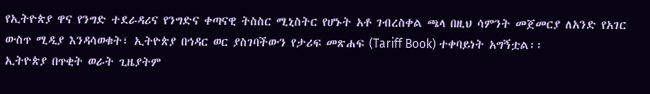የኢትዮጵያ ዋና የንግድ ተደራዳሪና የንግድና ቀጣናዊ ትስስር ሚኒስትር የሆኑት አቶ ገብረስቀል ጫላ በዚህ ሳምንት መጀመርያ ለአንድ የአገር ውስጥ ሚዲያ እንዳሳወቁት፣ ኢትዮጵያ በኅዳር ወር ያስገባችውን የታሪፍ መጽሐፍ (Tariff Book) ተቀባይነት አግኝቷል፡፡
ኢትዮጵያ በጥቂት ወራት ጊዜያትም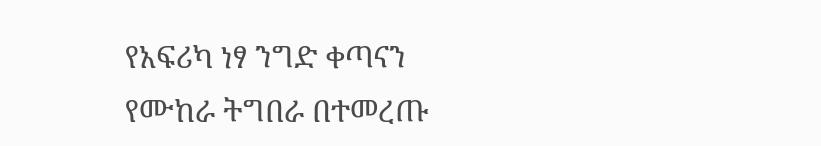የአፍሪካ ነፃ ንግድ ቀጣናን የሙከራ ትግበራ በተመረጡ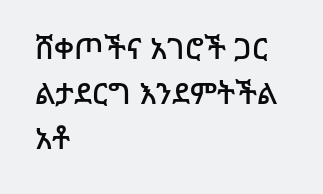ሸቀጦችና አገሮች ጋር ልታደርግ እንደምትችል አቶ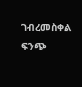ገብረመስቀል ፍንጭ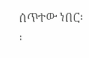ሰጥተው ነበር፡፡